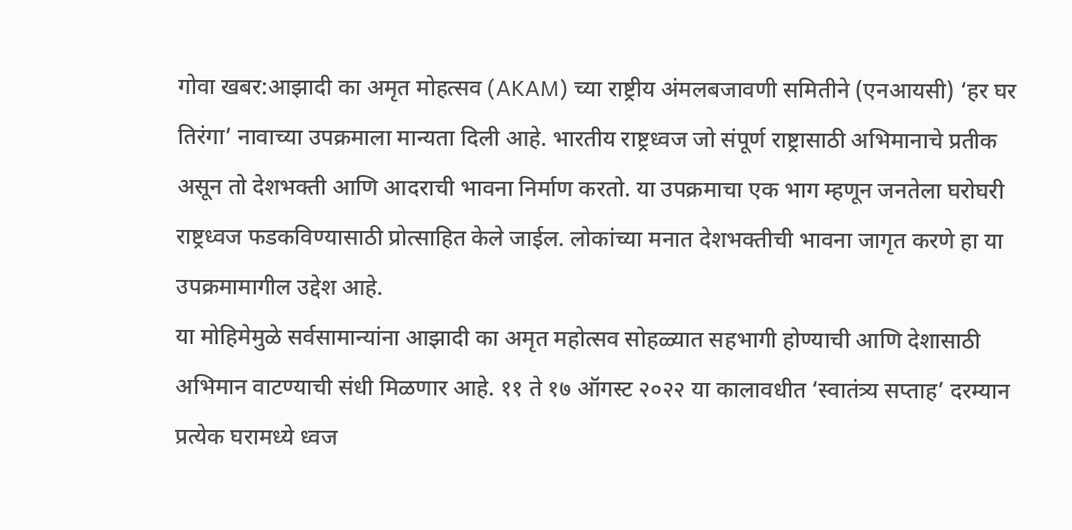गोवा खबर:आझादी का अमृत मोहत्सव (AKAM) च्या राष्ट्रीय अंमलबजावणी समितीने (एनआयसी) ‘हर घर तिरंगा’ नावाच्या उपक्रमाला मान्यता दिली आहे. भारतीय राष्ट्रध्वज जो संपूर्ण राष्ट्रासाठी अभिमानाचे प्रतीक असून तो देशभक्ती आणि आदराची भावना निर्माण करतो. या उपक्रमाचा एक भाग म्हणून जनतेला घरोघरी राष्ट्रध्वज फडकविण्यासाठी प्रोत्साहित केले जाईल. लोकांच्या मनात देशभक्तीची भावना जागृत करणे हा या उपक्रमामागील उद्देश आहे.
या मोहिमेमुळे सर्वसामान्यांना आझादी का अमृत महोत्सव सोहळ्यात सहभागी होण्याची आणि देशासाठी अभिमान वाटण्याची संधी मिळणार आहे. ११ ते १७ ऑगस्ट २०२२ या कालावधीत ‘स्वातंत्र्य सप्ताह’ दरम्यान प्रत्येक घरामध्ये ध्वज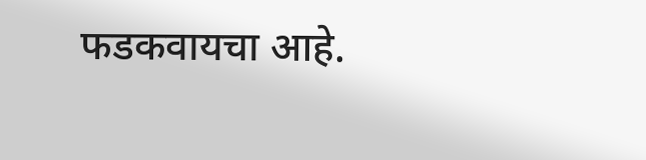फडकवायचा आहे.